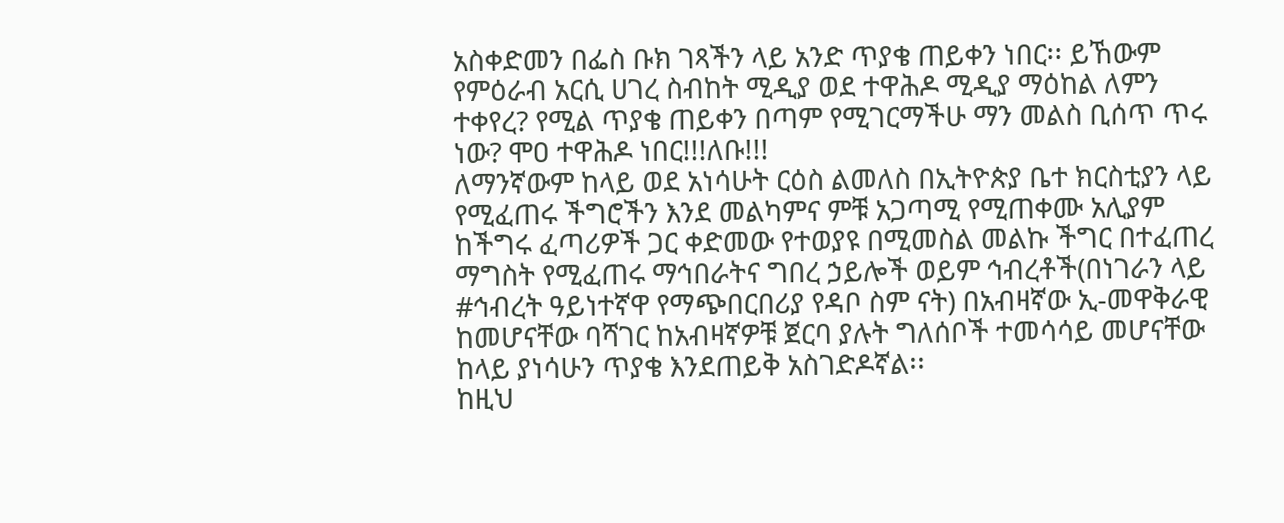አስቀድመን በፌስ ቡክ ገጻችን ላይ አንድ ጥያቄ ጠይቀን ነበር፡፡ ይኸውም የምዕራብ አርሲ ሀገረ ስብከት ሚዲያ ወደ ተዋሕዶ ሚዲያ ማዕከል ለምን ተቀየረ? የሚል ጥያቄ ጠይቀን በጣም የሚገርማችሁ ማን መልስ ቢሰጥ ጥሩ ነው? ሞዐ ተዋሕዶ ነበር!!!ለቡ!!!
ለማንኛውም ከላይ ወደ አነሳሁት ርዕስ ልመለስ በኢትዮጵያ ቤተ ክርስቲያን ላይ የሚፈጠሩ ችግሮችን እንደ መልካምና ምቹ አጋጣሚ የሚጠቀሙ አሊያም ከችግሩ ፈጣሪዎች ጋር ቀድመው የተወያዩ በሚመስል መልኩ ችግር በተፈጠረ ማግስት የሚፈጠሩ ማኅበራትና ግበረ ኃይሎች ወይም ኅብረቶች(በነገራን ላይ #ኅብረት ዓይነተኛዋ የማጭበርበሪያ የዳቦ ስም ናት) በአብዛኛው ኢ-መዋቅራዊ ከመሆናቸው ባሻገር ከአብዛኛዎቹ ጀርባ ያሉት ግለሰቦች ተመሳሳይ መሆናቸው ከላይ ያነሳሁን ጥያቄ እንደጠይቅ አስገድዶኛል፡፡
ከዚህ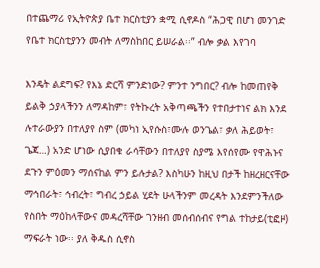በተጨማሪ የኢትዮጵያ ቤተ ክርስቲያን ቋሚ ሲኖዶስ “ሕጋዊ በሆነ መንገድ የቤተ ክርስቲያንን መብት ለማስከበር ይሠራል፡፡” ብሎ ቃል እየገባ

እንዴት ልደግፍ? የእኔ ድርሻ ምንድነው? ምንተ ንግበር? ብሎ ከመጠየቅ ይልቅ ኃያላችንን ለማዳከም፣ የትኩረት አቅጣጫችን የተበታተነና ልክ እንደ ሉተራውያን በተለያየ ስም (መካነ ኢየሱስ፣ሙሉ ወንጌል፣ ቃለ ሕይወት፣ ጌጃ…) አንድ ሆነው ሲያበቁ ራሳቸውን በተለያየ ስያሜ እየሰየሙ የዋሕኑና ደጉን ምዕመን ማሰናከል ምን ይሉታል? እስካሁን ከዚህ በታች ከዘረዘርናቸው ማኅበራት፣ ኅብረት፣ ግብረ ኃይል ሂደት ሁላችንም መረዳት እንደምንችለው የስበት ማዕከላቸውና መዳረሻቸው ገንዘብ መሰብሰብና የግል ተከታይ(ቲፎዞ) ማፍራት ነው፡፡ ያለ ቅዱስ ሲኖስ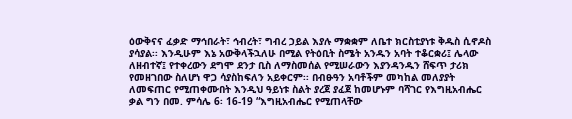ዕውቅናና ፈቃድ ማኅበራት፣ ኅብረት፣ ግብረ ኃይል እያሉ ማቋቋም ለቤተ ክርስቲያነቱ ቅዱስ ሲኖዶስ ያሳያል፡፡ እንዲሁም እኔ አውቅላችኋለሁ በሚል የትዕቢት ስሜት አንዱን አባት ተቆርቋሪ፤ ሌላው ለዘብተኛ፤ የተቀረውን ደግሞ ደንታ ቢስ ለማስመሰል የሚሠራውን እያንዳንዱን ሸፍጥ ታሪክ የመዘገበው ስለሆነ ዋጋ ሳያስከፍለን አይቀርም፡፡ በብፁዓን አባቶችም መካከል መለያያት ለመፍጠር የሚጠቀሙበት እንዲህ ዓይነቱ ስልት ያረጀ ያፈጀ ከመሆኑም ባሻገር የእግዚአብሔር ቃል ግን በመ. ምሳሌ 6፡ 16-19 “እግዚአብሔር የሚጠላቸው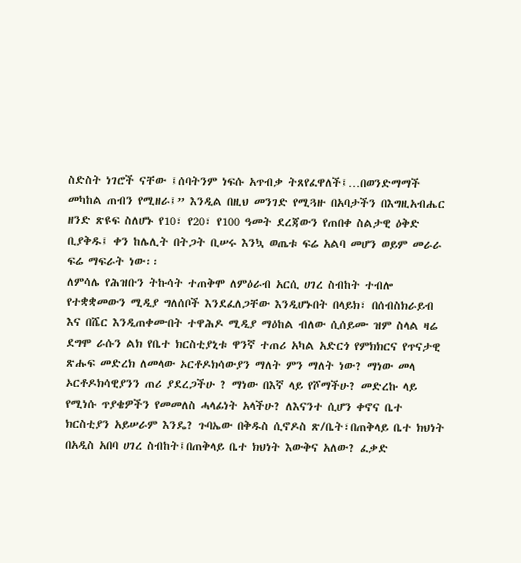ስድስት ነገሮች ናቸው ፤ሰባትንም ነፍሱ አጥብቃ ትጸየፈዋለች፤…በወንድማማች መካከል ጠብን የሚዘራ፤” እንዲል በዚህ መንገድ የሚጓዙ በአባታችን በእግዚአብሔር ዘንድ ጽዩፍ ስለሆኑ የ10፣ የ20፣ የ100 ዓመት ደረጃውን የጠበቀ ስልታዊ ዕቅድ ቢያቅዱ፤ ቀን ከሌሊት በትጋት ቢሠሩ እንኳ ወጤቱ ፍሬ አልባ መሆን ወይም መራራ ፍሬ ማፍራት ነው፡፡
ለምሳሌ የሕዝቡን ትኩሳት ተጠቅሞ ለምዕራብ አርሲ ሀገረ ስብከት ተብሎ የተቋቋመውን ሚዲያ ግለሰቦች እንደፈለጋቸው እንዲሆኑበት በላይክ፣ በሰብስክራይብ እና በሼር እንዲጠቀሙበት ተዋሕዶ ሚዲያ ማዕከል ብለው ሲሰይሙ ዝም ስላል ዛሬ ደግሞ ራሱን ልክ የቤተ ክርስቲያኒቱ ዋንኛ ተጠሪ አካል አድርጎ የምክክርና የጥናታዊ ጽሑፍ መድረክ ለመላው ኦርቶዶክሳውያን ማለት ምን ማለት ነው? ማነው መላ ኦርቶዶክሳዊያንን ጠሪ ያደረጋችሁ ? ማነው በእኛ ላይ የሾማችሁ? መድረኩ ላይ የሚነሱ ጥያቄዎችን የመመለስ ሓላፊነት አላችሁ? ለእናንተ ሲሆን ቀኖና ቤተ ክርስቲያን አይሠራም እንዴ? ጉባኤው በቅዱስ ሲኖዶስ ጽ/ቤት፣በጠቅላይ ቤተ ክህነት በአዲስ አበባ ሀገረ ስብከት፤በጠቅላይ ቤተ ክህነት እውቅና አለው? ፈቃድ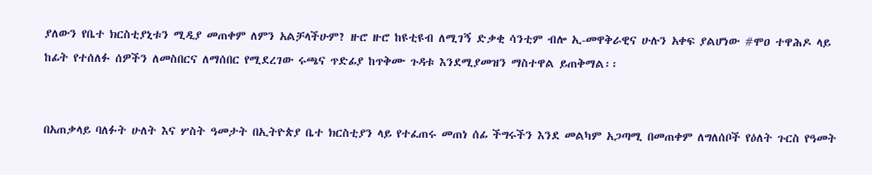ያለውን የቤተ ክርስቲያኒቱን ሚዲያ መጠቀም ለምን አልቻላችሁም? ዙሮ ዙሮ ከዩቲዩብ ለሚገኝ ድቃቂ ሳንቲም ብሎ ኢ-መዋቅራዊና ሁሉን አቀፍ ያልሆነው #ሞዐ ተዋሕዶ ላይ ከፊት የተሰለፉ ሰዎችን ለመስበርና ለማሰበር የሚደረገው ሩጫና ጥድፊያ ከጥቅሙ ጉዳቱ እንደሚያመዝን ማስተዋል ይጠቅማል፡፡


በአጠቃላይ ባለፉት ሁለት እና ሦስት ዓመታት በኢትዮጵያ ቤተ ክርስቲያን ላይ የተፈጠሩ መጠነ ሰፊ ችግሩችን እንደ መልካም አጋጣሚ በመጠቀም ለግለሰቦች የዕለት ጉርስ የዓመት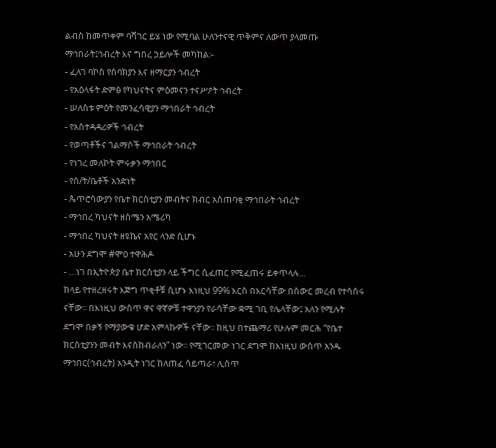ልብስ ከመጥቀም ባሻገር ይሄ ነው የሚባል ሁለንተናዊ ጥቅምና ለውጥ ያላመጡ ማኅበራት፤ኅብረት እና ግበረ ኃይሎች መካከል፡-
- ፈለገ ባኮስ የሰባክያን እና ዘማርያን ኅብረት
- የአዕላፋት ድምፅ የካህናትና ምዕመናን ተናሥዖት ኅብረት
- ሠለስቱ ምዕት የመንፈሳዊያን ማኅበራት ኅብረት
- የአስተዳዳሪዎች ኅብረት
- የወጣቶችና ጎልማሶች ማኅበራት ኅብረት
- የነገረ መለኮት ምሩቃን ማኅበር
- የሰ/ት/ቤቶች አንድነት
- ጴጥሮሳውያን የቤተ ክርስቲያን መብትና ክብር አስጠባቂ ማኅበራት ኅብረት
- ማኅበረ ካህናት ዘሰሜን አሜሪካ
- ማኅበረ ካህናት ዘዩኬና አየር ላንድ ሲሆኑ
- አሁን ደግሞ #ሞዐ ተዋሕዶ
- …ነገ በኢትዮጵያ ቤተ ክርስቲያን ላይ ችግር ሲፈጠር የሚፈጠሩ ይቀጥላሉ…
ከላይ የተዘረዘሩት እጅግ ጥቂቶቹ ሲሆኑ እነዚህ 99% እርስ በእርሳቸው በስውር መረብ የተሳሰሩ ናቸው፡፡ በእነዚህ ውስጥ ዋና ዋኛዎቹ ተዋንያን የራሳቸው ቋሚ ገቢ የሌላቸው፤ አለን የሚሉት ደግሞ በቃኝ የማያውቁ ሆድ አምላኩዎች ናቸው፡፡ ከዚህ በተጨማሪ የሁሉም መርሕ “የቤተ ክርስቲያንን መብት እናስከብራለን” ነው፡፡ የሚገርመው ነገር ደግሞ ከእነዚህ ውስጥ አንዱ ማኅበር(ኅብረት) አንዲት ነገር ከለጠፈ ሳይጣራ፣ ሊሰጥ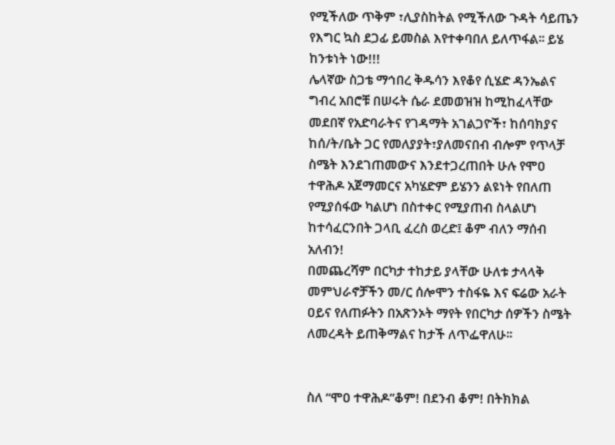የሚችለው ጥቅም ፣ሊያስከትል የሚችለው ጉዳት ሳይጤን የእግር ኳስ ደጋፊ ይመስል እየተቀባበለ ይለጥፋል፡፡ ይሄ ከንቱነት ነው!!!
ሌላኛው ስጋቴ ማኅበረ ቅዱሳን እየቆየ ሲሄድ ዳንኤልና ግብረ አበሮቹ በሠሩት ሴራ ደመወዝዝ ከሚከፈላቸው መደበኛ የአድባራትና የገዳማት አገልጋዮች፣ ከሰባክያና ከሰ/ት/ቤት ጋር የመለያያት፣ያለመናበብ ብሎም የጥላቻ ስሜት እንደገጠመውና እንደተጋረጠበት ሁሉ የሞዐ ተዋሕዶ አጀማመርና አካሄድም ይሄንን ልዩነት የበለጠ የሚያሰፋው ካልሆነ በስተቀር የሚያጠብ ስላልሆነ ከተሳፈርንበት ጋላቢ ፈረስ ወረድ፤ ቆም ብለን ማሰብ አለብን!
በመጨረሻም በርካታ ተከታይ ያላቸው ሁለቱ ታላላቅ መምህራኖቻችን መ/ር ሰሎሞን ተስፋዬ እና ፍሬው አራት ዐይና የለጠፉትን በአጽንኦት ማየት የበርካታ ሰዎችን ስሜት ለመረዳት ይጠቅማልና ከታች ለጥፌዋለሁ፡፡


ስለ “ሞዐ ተዋሕዶ”ቆም! በደንብ ቆም! በትክክል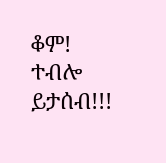ቆም! ተብሎ ይታሰብ!!!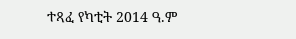ተጻፈ የካቲት 2014 ዓ.ም